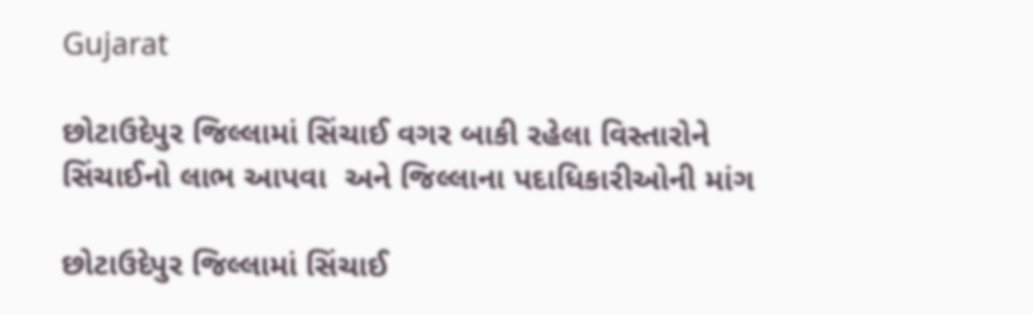Gujarat

છોટાઉદેપુર જિલ્લામાં સિંચાઈ વગર બાકી રહેલા વિસ્તારોને સિંચાઈનો લાભ આપવા  અને જિલ્લાના પદાધિકારીઓની માંગ

છોટાઉદેપુર જિલ્લામાં સિંચાઈ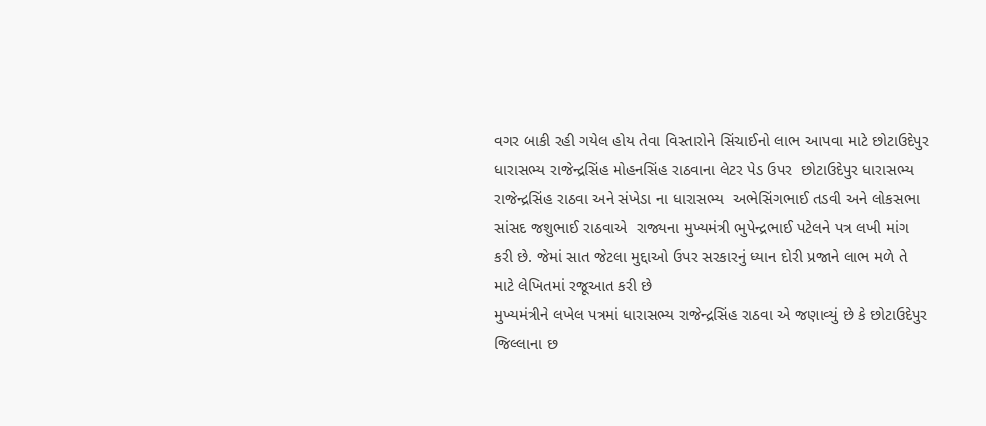વગર બાકી રહી ગયેલ હોય તેવા વિસ્તારોને સિંચાઈનો લાભ આપવા માટે છોટાઉદેપુર ધારાસભ્ય રાજેન્દ્રસિંહ મોહનસિંહ રાઠવાના લેટર પેડ ઉપર  છોટાઉદેપુર ધારાસભ્ય રાજેન્દ્રસિંહ રાઠવા અને સંખેડા ના ધારાસભ્ય  અભેસિંગભાઈ તડવી અને લોકસભા સાંસદ જશુભાઈ રાઠવાએ  રાજ્યના મુખ્યમંત્રી ભુપેન્દ્રભાઈ પટેલને પત્ર લખી માંગ કરી છે. જેમાં સાત જેટલા મુદ્દાઓ ઉપર સરકારનું ધ્યાન દોરી પ્રજાને લાભ મળે તે માટે લેખિતમાં રજૂઆત કરી છે
મુખ્યમંત્રીને લખેલ પત્રમાં ધારાસભ્ય રાજેન્દ્રસિંહ રાઠવા એ જણાવ્યું છે કે છોટાઉદેપુર જિલ્લાના છ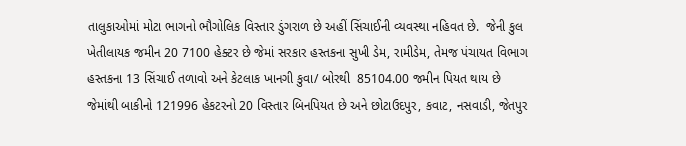તાલુકાઓમાં મોટા ભાગનો ભૌગોલિક વિસ્તાર ડુંગરાળ છે અહીં સિંચાઈની વ્યવસ્થા નહિવત છે.  જેની કુલ ખેતીલાયક જમીન 20 7100 હેક્ટર છે જેમાં સરકાર હસ્તકના સુખી ડેમ, રામીડેમ, તેમજ પંચાયત વિભાગ હસ્તકના 13 સિંચાઈ તળાવો અને કેટલાક ખાનગી કુવા/ બોરથી  85104.00 જમીન પિયત થાય છે
જેમાંથી બાકીનો 121996 હેકટરનો 20 વિસ્તાર બિનપિયત છે અને છોટાઉદપુર, કવાટ, નસવાડી, જેતપુર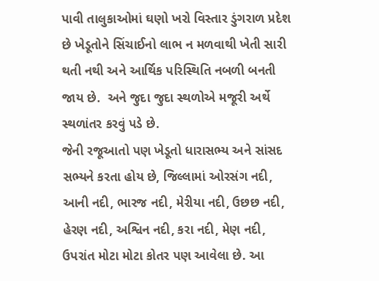પાવી તાલુકાઓમાં ઘણો ખરો વિસ્તાર ડુંગરાળ પ્રદેશ છે ખેડૂતોને સિંચાઈનો લાભ ન મળવાથી ખેતી સારી થતી નથી અને આર્થિક પરિસ્થિતિ નબળી બનતી જાય છે.  અને જુદા જુદા સ્થળોએ મજૂરી અર્થે સ્થળાંતર કરવું પડે છે.
જેની રજૂઆતો પણ ખેડૂતો ધારાસભ્ય અને સાંસદ સભ્યને કરતા હોય છે, જિલ્લામાં ઓરસંગ નદી, આની નદી, ભારજ નદી, મેરીયા નદી, ઉછછ નદી, હેરણ નદી, અશ્વિન નદી, કરા નદી, મેણ નદી, ઉપરાંત મોટા મોટા કોતર પણ આવેલા છે. આ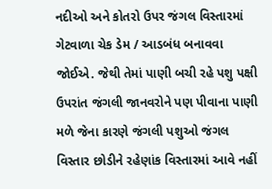નદીઓ અને કોતરો ઉપર જંગલ વિસ્તારમાં ગેટવાળા ચેક ડેમ / આડબંધ બનાવવા જોઈએ. જેથી તેમાં પાણી બચી રહે પશુ પક્ષી ઉપરાંત જંગલી જાનવરોને પણ પીવાના પાણી મળે જેના કારણે જંગલી પશુઓ જંગલ વિસ્તાર છોડીને રહેણાંક વિસ્તારમાં આવે નહીં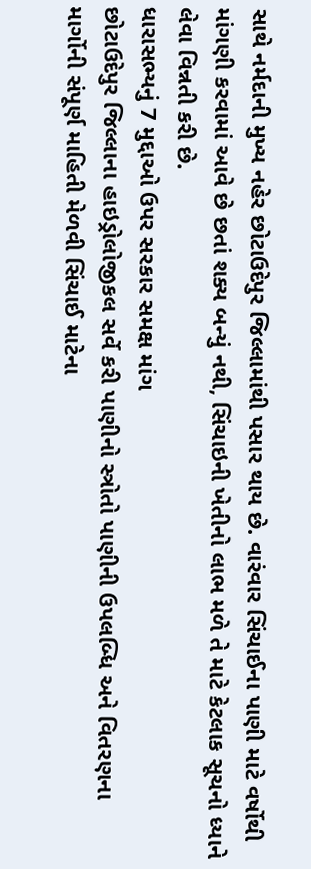સાથે નર્મદાની મુખ્ય નહેર છોટાઉદેપુર જિલ્લામાંથી પસાર થાય છે. વારંવાર સિંચાઈના પાણી માટે વર્ષોથી માંગણી કરવામાં આવે છે છતાં શક્ય બન્યું નથી, સિંચાઇની ખેતીનો લાભ મળે તે માટે કેટલાક સૂચનો ધ્યાને લેવા વિન્નતી કરી છે.
ધારાસભ્યનું 7 મુદ્દાઓ ઉપર સરકાર સમક્ષ માંગ
છોટાઉદેપુર જિલ્લાના હાઇડ્રોલોજીકલ સર્વે કરી પાણીનો સ્ત્રોતો પાણીની ઉપલબ્ધિ અને વિતરણના માર્ગોની સંપૂર્ણ માહિતી મેળવી સિંચાઈ માટેના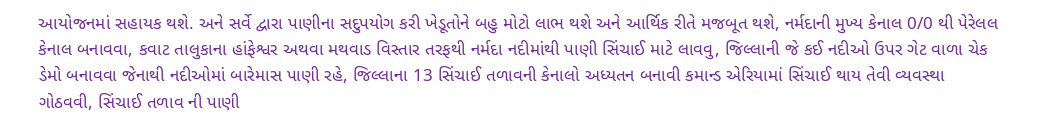આયોજનમાં સહાયક થશે. અને સર્વે દ્વારા પાણીના સદુપયોગ કરી ખેડૂતોને બહુ મોટો લાભ થશે અને આર્થિક રીતે મજબૂત થશે, નર્મદાની મુખ્ય કેનાલ 0/0 થી પેરેલલ કેનાલ બનાવવા, કવાટ તાલુકાના હાંફેશ્વર અથવા મથવાડ વિસ્તાર તરફથી નર્મદા નદીમાંથી પાણી સિંચાઈ માટે લાવવુ, જિલ્લાની જે કઈ નદીઓ ઉપર ગેટ વાળા ચેક ડેમો બનાવવા જેનાથી નદીઓમાં બારેમાસ પાણી રહે, જિલ્લાના 13 સિંચાઈ તળાવની કેનાલો અધ્યતન બનાવી કમાન્ડ એરિયામાં સિંચાઈ થાય તેવી વ્યવસ્થા ગોઠવવી, સિંચાઈ તળાવ ની પાણી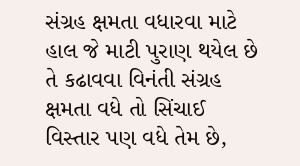સંગ્રહ ક્ષમતા વધારવા માટે હાલ જે માટી પુરાણ થયેલ છે
તે કઢાવવા વિનંતી સંગ્રહ ક્ષમતા વધે તો સિંચાઈ વિસ્તાર પણ વધે તેમ છે,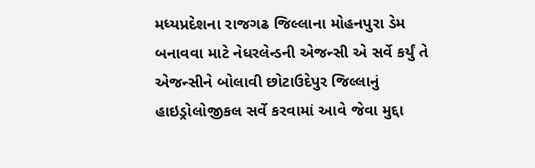મધ્યપ્રદેશના રાજગઢ જિલ્લાના મોહનપુરા ડેમ બનાવવા માટે નેધરલેન્ડની એજન્સી એ સર્વે કર્યું તે એજન્સીને બોલાવી છોટાઉદેપુર જિલ્લાનું હાઇડ્રોલોજીકલ સર્વે કરવામાં આવે જેવા મુદ્દા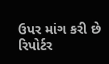ઉપર માંગ કરી છે
રિપોર્ટર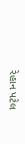રેહાન પટેલ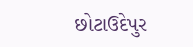છોટાઉદેપુર